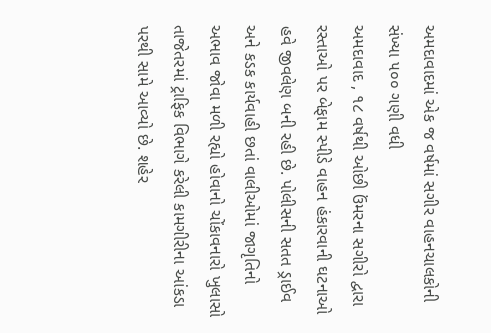અમદાવાદમાં એક જ વર્ષમાં સગીર વાહનચાલકોની સંખ્યા ૫૦૦ ગણી વધી
અમદાવાદ , ૧૮ વર્ષથી ઓછી ઉંમરના સગીરો દ્વારા રસ્તાઓ પર બેફામ સ્પીડે વાહન હંકારવાની ઘટનાઓ હવે જીવલેણ બની રહી છે. પોલીસની સતત ડ્રાઈવ અને કડક કાર્યવાહી છતાં વાલીઓમાં જાગૃતિનો અભાવ જોવા મળી રહ્યો હોવાનો ચોંકાવનારો ખુલાસો તાજેતરમાં ટ્રાફિક વિભાગે કરેલી કામગીરીના આંકડા પરથી સામે આવ્યો છે. શહેર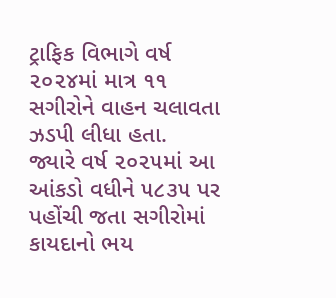ટ્રાફિક વિભાગે વર્ષ ૨૦૨૪માં માત્ર ૧૧ સગીરોને વાહન ચલાવતા ઝડપી લીધા હતા.
જ્યારે વર્ષ ૨૦૨૫માં આ આંકડો વધીને ૫૮૩૫ પર પહોંચી જતા સગીરોમાં કાયદાનો ભય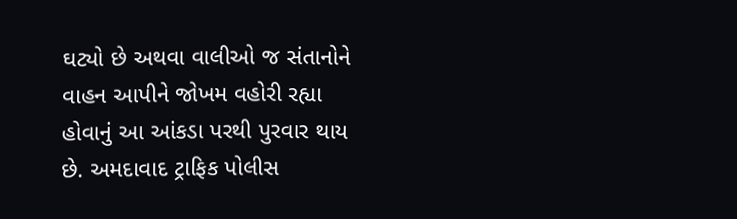ઘટ્યો છે અથવા વાલીઓ જ સંતાનોને વાહન આપીને જોખમ વહોરી રહ્યા હોવાનું આ આંકડા પરથી પુરવાર થાય છે. અમદાવાદ ટ્રાફિક પોલીસ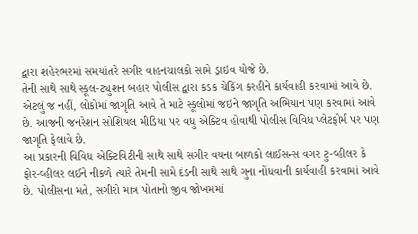દ્વારા શહેરભરમાં સમયાંતરે સગીર વાહનચાલકો સામે ડ્રાઇવ યોજે છે.
તેની સાથે સાથે સ્કૂલ-ટ્યુશન બહાર પોલીસ દ્વારા કડક ચેકિંગ કરહીને કાર્યવાહી કરવામાં આવે છે. એટલું જ નહીં, લોકોમાં જાગૃતિ આવે તે માટે સ્કૂલોમાં જઇને જાગૃતિ અભિયાન પણ કરવામાં આવે છે. આજની જનરેશન સોશિયલ મીડિયા પર વધુ એક્ટિવ હોવાથી પોલીસ વિવિધ પ્લેટફોર્મ પર પણ જાગૃતિ ફેલાવે છે.
આ પ્રકારની વિવિધ એક્ટિવિટીની સાથે સાથે સગીર વયના બાળકો લાઈસન્સ વગર ટુ-વ્હીલર કે ફોર-વ્હીલર લઈને નીકળે ત્યારે તેમની સામે દંડની સાથે સાથે ગુના નોંધવાની કાર્યવાહી કરવામાં આવે છે. પોલીસના મતે, સગીરો માત્ર પોતાનો જીવ જોખમમાં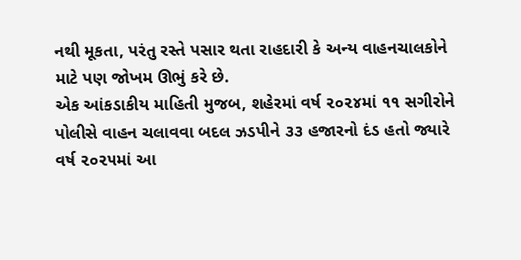નથી મૂકતા, પરંતુ રસ્તે પસાર થતા રાહદારી કે અન્ય વાહનચાલકોને માટે પણ જોખમ ઊભું કરે છે.
એક આંકડાકીય માહિતી મુજબ, શહેરમાં વર્ષ ૨૦૨૪માં ૧૧ સગીરોને પોલીસે વાહન ચલાવવા બદલ ઝડપીને ૩૩ હજારનો દંડ હતો જ્યારે વર્ષ ૨૦૨૫માં આ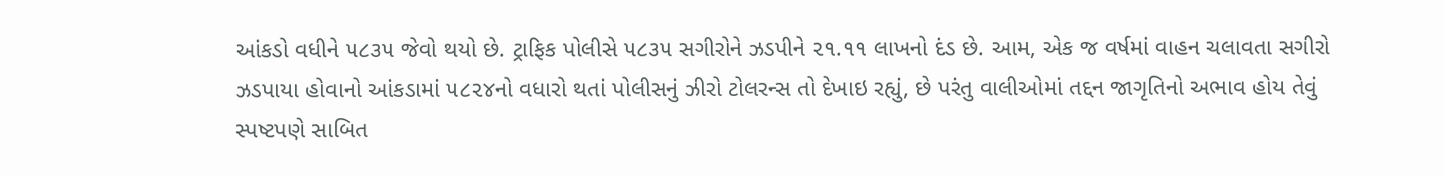આંકડો વધીને ૫૮૩૫ જેવો થયો છે. ટ્રાફિક પોલીસે ૫૮૩૫ સગીરોને ઝડપીને ૨૧.૧૧ લાખનો દંડ છે. આમ, એક જ વર્ષમાં વાહન ચલાવતા સગીરો ઝડપાયા હોવાનો આંકડામાં ૫૮૨૪નો વધારો થતાં પોલીસનું ઝીરો ટોલરન્સ તો દેખાઇ રહ્યું, છે પરંતુ વાલીઓમાં તદ્દન જાગૃતિનો અભાવ હોય તેવું સ્પષ્ટપણે સાબિત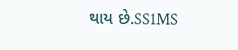થાય છે.SS1MS